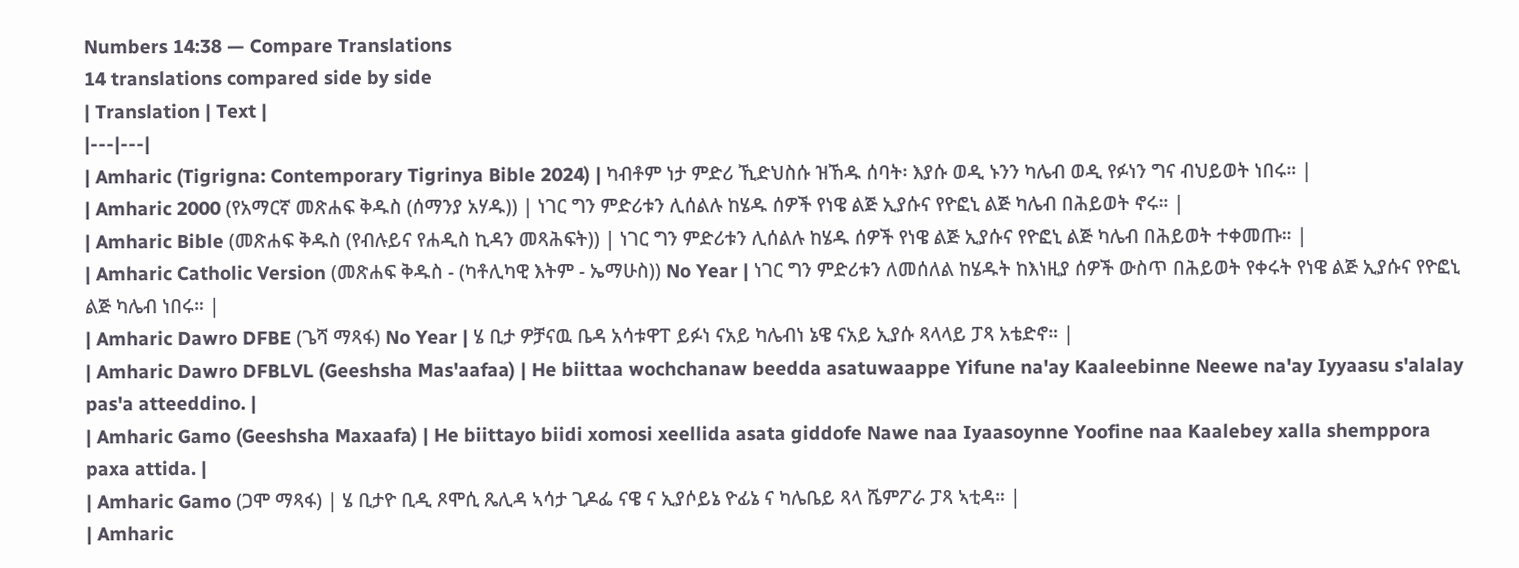Numbers 14:38 — Compare Translations
14 translations compared side by side
| Translation | Text |
|---|---|
| Amharic (Tigrigna: Contemporary Tigrinya Bible 2024) | ካብቶም ነታ ምድሪ ኺድህስሱ ዝኸዱ ሰባት፡ እያሱ ወዲ ኑንን ካሌብ ወዲ የፉነን ግና ብህይወት ነበሩ። |
| Amharic 2000 (የአማርኛ መጽሐፍ ቅዱስ (ሰማንያ አሃዱ)) | ነገር ግን ምድሪቱን ሊሰልሉ ከሄዱ ሰዎች የነዌ ልጅ ኢያሱና የዮፎኒ ልጅ ካሌብ በሕይወት ኖሩ። |
| Amharic Bible (መጽሐፍ ቅዱስ (የብሉይና የሐዲስ ኪዳን መጻሕፍት)) | ነገር ግን ምድሪቱን ሊሰልሉ ከሄዱ ሰዎች የነዌ ልጅ ኢያሱና የዮፎኒ ልጅ ካሌብ በሕይወት ተቀመጡ። |
| Amharic Catholic Version (መጽሐፍ ቅዱስ - (ካቶሊካዊ እትም - ኤማሁስ)) No Year | ነገር ግን ምድሪቱን ለመሰለል ከሄዱት ከእነዚያ ሰዎች ውስጥ በሕይወት የቀሩት የነዌ ልጅ ኢያሱና የዮፎኒ ልጅ ካሌብ ነበሩ። |
| Amharic Dawro DFBE (ጌሻ ማጻፋ) No Year | ሄ ቢታ ዎቻናዉ ቤዳ አሳቱዋፐ ይፉነ ናአይ ካሌብነ ኔዌ ናአይ ኢያሱ ጻላላይ ፓጻ አቴድኖ። |
| Amharic Dawro DFBLVL (Geeshsha Mas'aafaa) | He biittaa wochchanaw beedda asatuwaappe Yifune na'ay Kaaleebinne Neewe na'ay Iyyaasu s'alalay pas'a atteeddino. |
| Amharic Gamo (Geeshsha Maxaafa) | He biittayo biidi xomosi xeellida asata giddofe Nawe naa Iyaasoynne Yoofine naa Kaalebey xalla shemppora paxa attida. |
| Amharic Gamo (ጋሞ ማጻፋ) | ሄ ቢታዮ ቢዲ ጾሞሲ ጼሊዳ ኣሳታ ጊዶፌ ናዌ ና ኢያሶይኔ ዮፊኔ ና ካሌቤይ ጻላ ሼምፖራ ፓጻ ኣቲዳ። |
| Amharic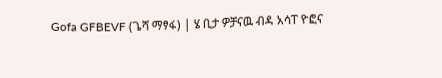Gofa GFBEVF (ጌሻ ማፃፋ) | ሄ ቢታ ዎቻናዉ ብዳ አሳፐ ዮፎና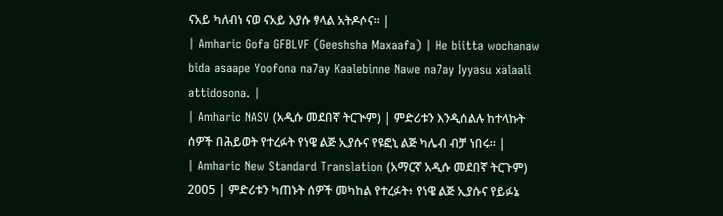ናአይ ካለብነ ናወ ናአይ እያሱ ፃላል አትዶሶና። |
| Amharic Gofa GFBLVF (Geeshsha Maxaafa) | He biitta wochanaw bida asaape Yoofona na7ay Kaalebinne Nawe na7ay Iyyasu xalaali attidosona. |
| Amharic NASV (አዲሱ መደበኛ ትርጒም) | ምድሪቱን እንዲሰልሉ ከተላኩት ሰዎች በሕይወት የተረፉት የነዌ ልጅ ኢያሱና የዩፎኒ ልጅ ካሌብ ብቻ ነበሩ። |
| Amharic New Standard Translation (አማርኛ አዲሱ መደበኛ ትርጉም) 2005 | ምድሪቱን ካጠኑት ሰዎች መካከል የተረፉት፥ የነዌ ልጅ ኢያሱና የይፉኔ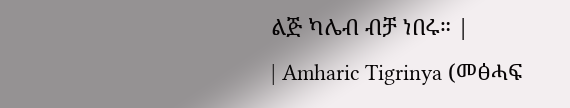ልጅ ካሌብ ብቻ ነበሩ። |
| Amharic Tigrinya (መፅሓፍ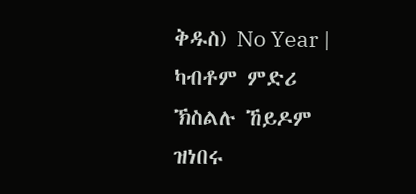ቅዱስ) No Year | ካብቶም ምድሪ ኽስልሉ ኸይዶም ዝነበሩ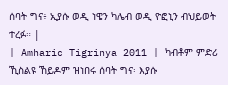ሰባት ግና፥ ኢያሱ ወዲ ነዌን ካሌብ ወዲ ዮፎኒን ብህይወት ተረፉ። |
| Amharic Tigrinya 2011 | ካብቶም ምድሪ ኺስልዩ ኸይዶም ዝነበሩ ሰባት ግና፡ እያሱ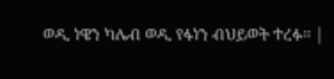ወዲ ነዌን ካሌብ ወዲ የፋነን ብህይወት ተረፉ። |